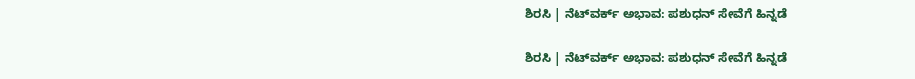ಶಿರಸಿ | ನೆಟ್‌ವರ್ಕ್ ಅಭಾವ: ಪಶುಧನ್ ಸೇವೆಗೆ ಹಿನ್ನಡೆ

ಶಿರಸಿ | ನೆಟ್‌ವರ್ಕ್ ಅಭಾವ: ಪಶುಧನ್ ಸೇವೆಗೆ ಹಿನ್ನಡೆ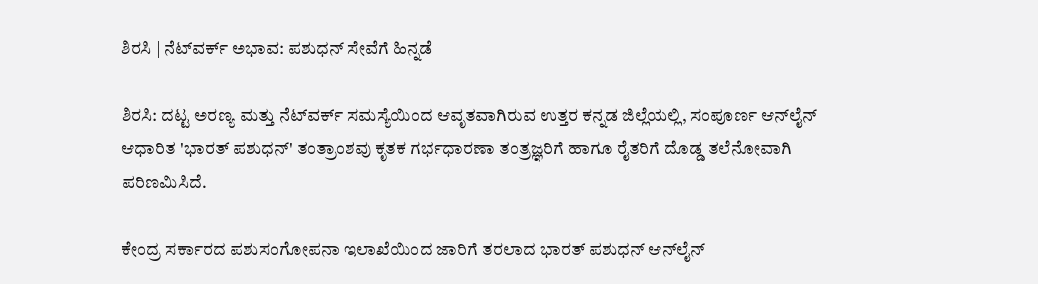ಶಿರಸಿ | ನೆಟ್‌ವರ್ಕ್ ಅಭಾವ: ಪಶುಧನ್ ಸೇವೆಗೆ ಹಿನ್ನಡೆ

ಶಿರಸಿ: ದಟ್ಟ ಅರಣ್ಯ ಮತ್ತು ನೆಟ್‌ವರ್ಕ್ ಸಮಸ್ಯೆಯಿಂದ ಆವೃತವಾಗಿರುವ ಉತ್ತರ ಕನ್ನಡ ಜಿಲ್ಲೆಯಲ್ಲಿ, ಸಂಪೂರ್ಣ ಆನ್‌ಲೈನ್ ಆಧಾರಿತ 'ಭಾರತ್ ಪಶುಧನ್' ತಂತ್ರಾಂಶವು ಕೃತಕ ಗರ್ಭಧಾರಣಾ ತಂತ್ರಜ್ಞರಿಗೆ ಹಾಗೂ ರೈತರಿಗೆ ದೊಡ್ಡ ತಲೆನೋವಾಗಿ ಪರಿಣಮಿಸಿದೆ.

ಕೇಂದ್ರ ಸರ್ಕಾರದ ಪಶುಸಂಗೋಪನಾ ಇಲಾಖೆಯಿಂದ ಜಾರಿಗೆ ತರಲಾದ ಭಾರತ್ ಪಶುಧನ್ ಆನ್‌ಲೈನ್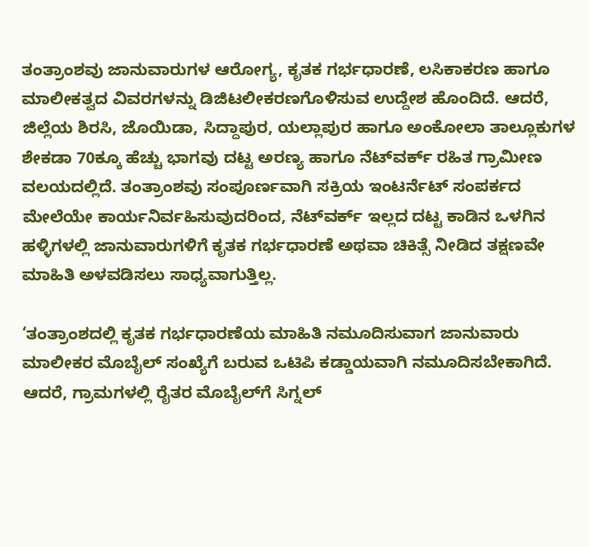ತಂತ್ರಾಂಶವು ಜಾನುವಾರುಗಳ ಆರೋಗ್ಯ, ಕೃತಕ ಗರ್ಭಧಾರಣೆ, ಲಸಿಕಾಕರಣ ಹಾಗೂ ಮಾಲೀಕತ್ವದ ವಿವರಗಳನ್ನು ಡಿಜಿಟಲೀಕರಣಗೊಳಿಸುವ ಉದ್ದೇಶ ಹೊಂದಿದೆ. ಆದರೆ, ಜಿಲ್ಲೆಯ ಶಿರಸಿ, ಜೊಯಿಡಾ, ಸಿದ್ದಾಪುರ, ಯಲ್ಲಾಪುರ ಹಾಗೂ ಅಂಕೋಲಾ ತಾಲ್ಲೂಕುಗಳ ಶೇಕಡಾ 70ಕ್ಕೂ ಹೆಚ್ಚು ಭಾಗವು ದಟ್ಟ ಅರಣ್ಯ ಹಾಗೂ ನೆಟ್‌ವರ್ಕ್ ರಹಿತ ಗ್ರಾಮೀಣ ವಲಯದಲ್ಲಿದೆ. ತಂತ್ರಾಂಶವು ಸಂಪೂರ್ಣವಾಗಿ ಸಕ್ರಿಯ ಇಂಟರ್ನೆಟ್ ಸಂಪರ್ಕದ ಮೇಲೆಯೇ ಕಾರ್ಯನಿರ್ವಹಿಸುವುದರಿಂದ, ನೆಟ್‌ವರ್ಕ್ ಇಲ್ಲದ ದಟ್ಟ ಕಾಡಿನ ಒಳಗಿನ ಹಳ್ಳಿಗಳಲ್ಲಿ ಜಾನುವಾರುಗಳಿಗೆ ಕೃತಕ ಗರ್ಭಧಾರಣೆ ಅಥವಾ ಚಿಕಿತ್ಸೆ ನೀಡಿದ ತಕ್ಷಣವೇ ಮಾಹಿತಿ ಅಳವಡಿಸಲು ಸಾಧ್ಯವಾಗುತ್ತಿಲ್ಲ.

‘ತಂತ್ರಾಂಶದಲ್ಲಿ ಕೃತಕ ಗರ್ಭಧಾರಣೆಯ ಮಾಹಿತಿ ನಮೂದಿಸುವಾಗ ಜಾನುವಾರು ಮಾಲೀಕರ ಮೊಬೈಲ್ ಸಂಖ್ಯೆಗೆ ಬರುವ ಒಟಿಪಿ ಕಡ್ಡಾಯವಾಗಿ ನಮೂದಿಸಬೇಕಾಗಿದೆ. ಆದರೆ, ಗ್ರಾಮಗಳಲ್ಲಿ ರೈತರ ಮೊಬೈಲ್‌ಗೆ ಸಿಗ್ನಲ್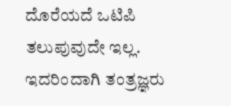ದೊರೆಯದೆ ಒಟಿಪಿ ತಲುಪುವುದೇ ಇಲ್ಲ. ಇದರಿಂದಾಗಿ ತಂತ್ರಜ್ಞರು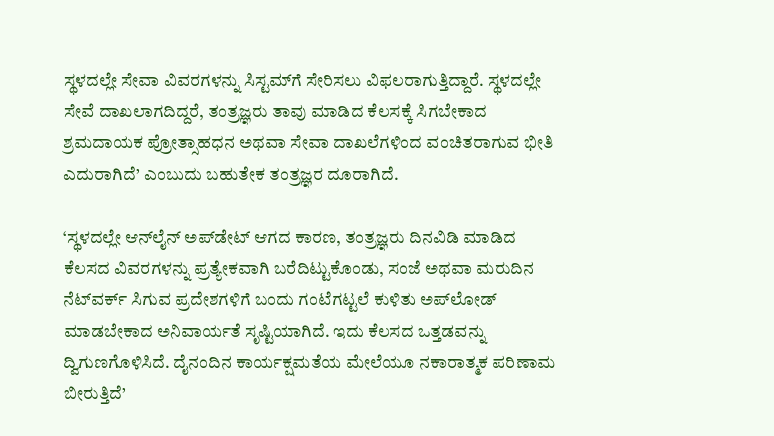ಸ್ಥಳದಲ್ಲೇ ಸೇವಾ ವಿವರಗಳನ್ನು ಸಿಸ್ಟಮ್‌ಗೆ ಸೇರಿಸಲು ವಿಫಲರಾಗುತ್ತಿದ್ದಾರೆ. ಸ್ಥಳದಲ್ಲೇ ಸೇವೆ ದಾಖಲಾಗದಿದ್ದರೆ, ತಂತ್ರಜ್ಞರು ತಾವು ಮಾಡಿದ ಕೆಲಸಕ್ಕೆ ಸಿಗಬೇಕಾದ ಶ್ರಮದಾಯಕ ಪ್ರೋತ್ಸಾಹಧನ ಅಥವಾ ಸೇವಾ ದಾಖಲೆಗಳಿಂದ ವಂಚಿತರಾಗುವ ಭೀತಿ ಎದುರಾಗಿದೆ’ ಎಂಬುದು ಬಹುತೇಕ ತಂತ್ರಜ್ಞರ ದೂರಾಗಿದೆ.

‘ಸ್ಥಳದಲ್ಲೇ ಆನ್‌ಲೈನ್ ಅಪ್‌ಡೇಟ್ ಆಗದ ಕಾರಣ, ತಂತ್ರಜ್ಞರು ದಿನವಿಡಿ ಮಾಡಿದ ಕೆಲಸದ ವಿವರಗಳನ್ನು ಪ್ರತ್ಯೇಕವಾಗಿ ಬರೆದಿಟ್ಟುಕೊಂಡು, ಸಂಜೆ ಅಥವಾ ಮರುದಿನ ನೆಟ್‌ವರ್ಕ್ ಸಿಗುವ ಪ್ರದೇಶಗಳಿಗೆ ಬಂದು ಗಂಟೆಗಟ್ಟಲೆ ಕುಳಿತು ಅಪ್‌ಲೋಡ್ ಮಾಡಬೇಕಾದ ಅನಿವಾರ್ಯತೆ ಸೃಷ್ಟಿಯಾಗಿದೆ. ಇದು ಕೆಲಸದ ಒತ್ತಡವನ್ನು ದ್ವಿಗುಣಗೊಳಿಸಿದೆ. ದೈನಂದಿನ ಕಾರ್ಯಕ್ಷಮತೆಯ ಮೇಲೆಯೂ ನಕಾರಾತ್ಮಕ ಪರಿಣಾಮ ಬೀರುತ್ತಿದೆ’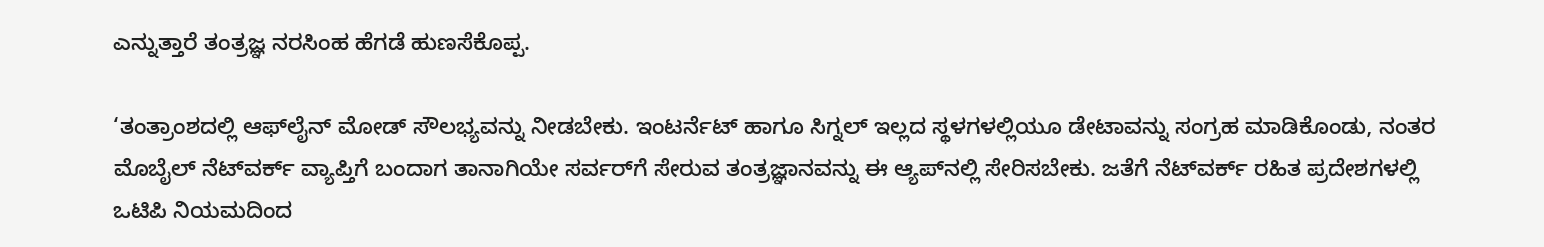ಎನ್ನುತ್ತಾರೆ ತಂತ್ರಜ್ಞ ನರಸಿಂಹ ಹೆಗಡೆ ಹುಣಸೆಕೊಪ್ಪ.

‘ತಂತ್ರಾಂಶದಲ್ಲಿ ಆಫ್‌ಲೈನ್ ಮೋಡ್ ಸೌಲಭ್ಯವನ್ನು ನೀಡಬೇಕು. ಇಂಟರ್ನೆಟ್ ಹಾಗೂ ಸಿಗ್ನಲ್ ಇಲ್ಲದ ಸ್ಥಳಗಳಲ್ಲಿಯೂ ಡೇಟಾವನ್ನು ಸಂಗ್ರಹ ಮಾಡಿಕೊಂಡು, ನಂತರ ಮೊಬೈಲ್ ನೆಟ್‌ವರ್ಕ್ ವ್ಯಾಪ್ತಿಗೆ ಬಂದಾಗ ತಾನಾಗಿಯೇ ಸರ್ವರ್‌ಗೆ ಸೇರುವ ತಂತ್ರಜ್ಞಾನವನ್ನು ಈ ಆ್ಯಪ್‌ನಲ್ಲಿ ಸೇರಿಸಬೇಕು. ಜತೆಗೆ ನೆಟ್‌ವರ್ಕ್ ರಹಿತ ಪ್ರದೇಶಗಳಲ್ಲಿ ಒಟಿಪಿ ನಿಯಮದಿಂದ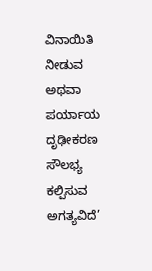ವಿನಾಯಿತಿ ನೀಡುವ ಅಥವಾ ಪರ್ಯಾಯ ದೃಢೀಕರಣ ಸೌಲಭ್ಯ ಕಲ್ಪಿಸುವ ಅಗತ್ಯವಿದೆ’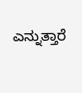ಎನ್ನುತ್ತಾರೆ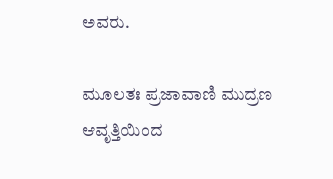ಅವರು.

ಮೂಲತಃ ಪ್ರಜಾವಾಣಿ ಮುದ್ರಣ ಆವೃತ್ತಿಯಿಂದ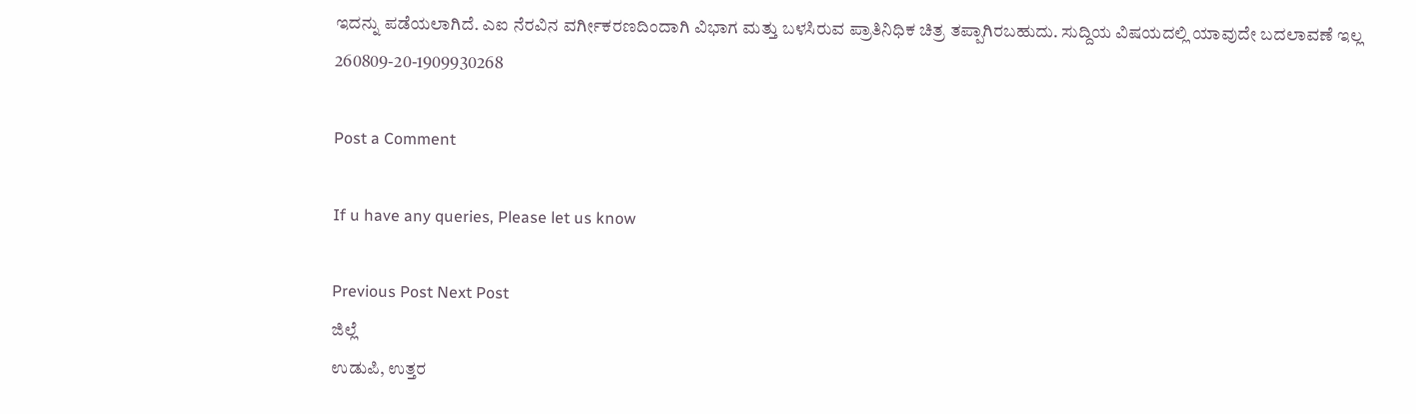ಇದನ್ನು ಪಡೆಯಲಾಗಿದೆ. ಎಐ ನೆರವಿನ ವರ್ಗೀಕರಣದಿಂದಾಗಿ ವಿಭಾಗ ಮತ್ತು ಬಳಸಿರುವ ಪ್ರಾತಿನಿಧಿಕ ಚಿತ್ರ ತಪ್ಪಾಗಿರಬಹುದು. ಸುದ್ದಿಯ ವಿಷಯದಲ್ಲಿ ಯಾವುದೇ ಬದಲಾವಣೆ ಇಲ್ಲ
260809-20-1909930268

Post a Comment

If u have any queries, Please let us know

Previous Post Next Post
ಜಿಲ್ಲೆ
ಉಡುಪಿ, ಉತ್ತರ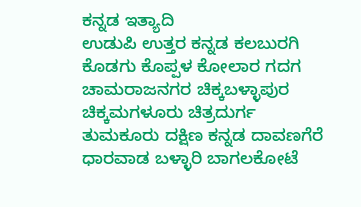ಕನ್ನಡ ಇತ್ಯಾದಿ
ಉಡುಪಿ ಉತ್ತರ ಕನ್ನಡ ಕಲಬುರಗಿ ಕೊಡಗು ಕೊಪ್ಪಳ ಕೋಲಾರ ಗದಗ ಚಾಮರಾಜನಗರ ಚಿಕ್ಕಬಳ್ಳಾಪುರ
ಚಿಕ್ಕಮಗಳೂರು ಚಿತ್ರದುರ್ಗ ತುಮಕೂರು ದಕ್ಷಿಣ ಕನ್ನಡ ದಾವಣಗೆರೆ ಧಾರವಾಡ ಬಳ್ಳಾರಿ ಬಾಗಲಕೋಟೆ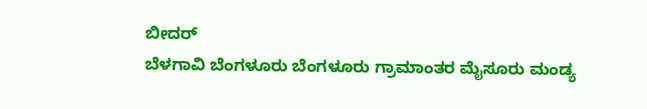ಬೀದರ್
ಬೆಳಗಾವಿ ಬೆಂಗಳೂರು ಬೆಂಗಳೂರು ಗ್ರಾಮಾಂತರ ಮೈಸೂರು ಮಂಡ್ಯ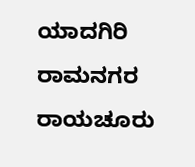ಯಾದಗಿರಿ ರಾಮನಗರ ರಾಯಚೂರು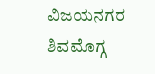ವಿಜಯನಗರ
ಶಿವಮೊಗ್ಗ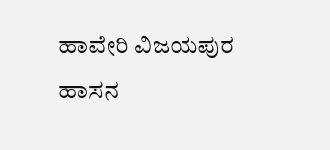ಹಾವೇರಿ ವಿಜಯಪುರ ಹಾಸನ